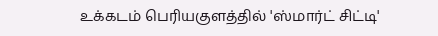உக்கடம் பெரியகுளத்தில் 'ஸ்மார்ட் சிட்டி'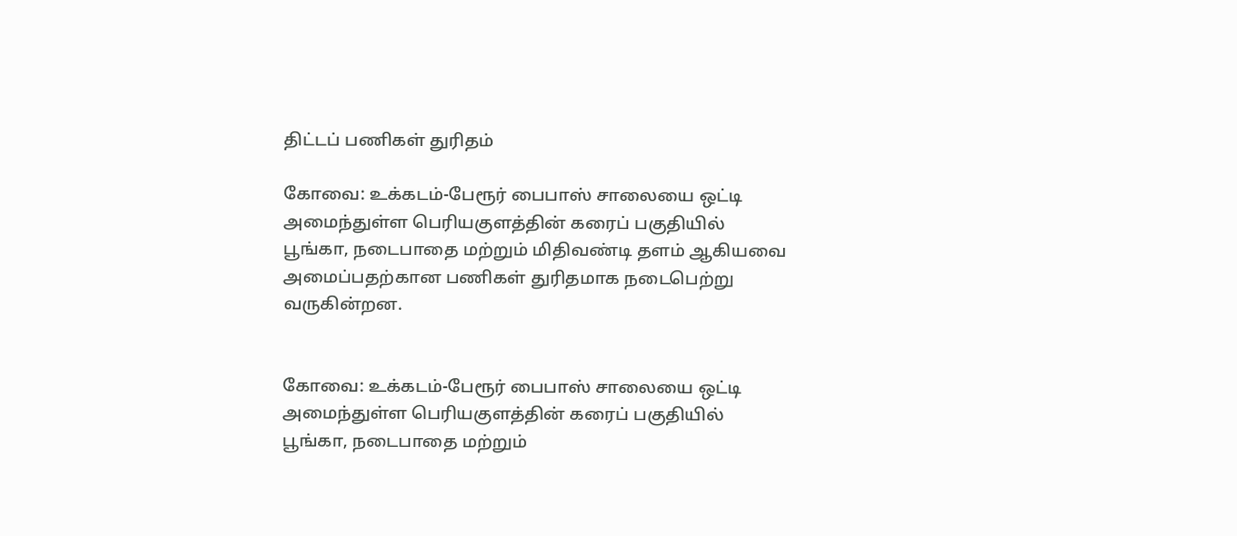திட்டப் பணிகள் துரிதம்

கோவை: உக்கடம்-பேரூர் பைபாஸ் சாலையை ஒட்டி அமைந்துள்ள பெரியகுளத்தின் கரைப் பகுதியில் பூங்கா, நடைபாதை மற்றும் மிதிவண்டி தளம் ஆகியவை அமைப்பதற்கான பணிகள் துரிதமாக நடைபெற்று வருகின்றன.


கோவை: உக்கடம்-பேரூர் பைபாஸ் சாலையை ஒட்டி அமைந்துள்ள பெரியகுளத்தின் கரைப் பகுதியில் பூங்கா, நடைபாதை மற்றும்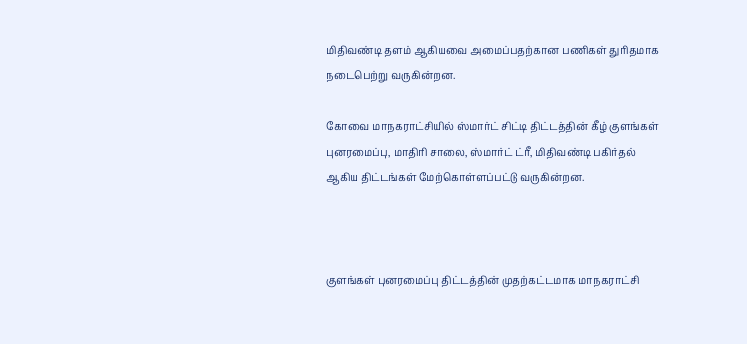மிதிவண்டி தளம் ஆகியவை அமைப்பதற்கான பணிகள் துரிதமாக நடைபெற்று வருகின்றன.

கோவை மாநகராட்சியில் ஸ்மார்ட் சிட்டி திட்டத்தின் கீழ் குளங்கள் புனரமைப்பு, மாதிரி சாலை, ஸ்மார்ட் ட்ரீ, மிதிவண்டி பகிர்தல் ஆகிய திட்டங்கள் மேற்கொள்ளப்பட்டு வருகின்றன.



குளங்கள் புனரமைப்பு திட்டத்தின் முதற்கட்டமாக மாநகராட்சி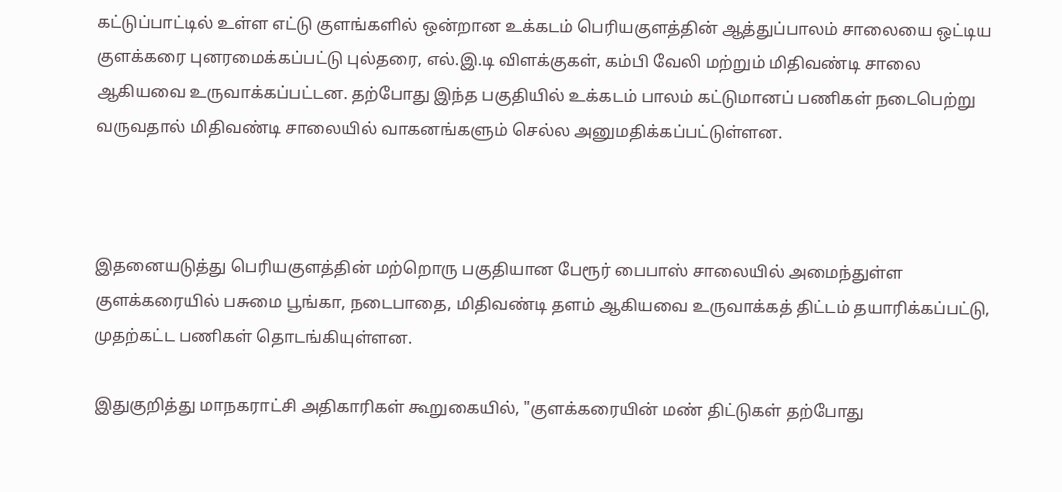கட்டுப்பாட்டில் உள்ள எட்டு குளங்களில் ஒன்றான உக்கடம் பெரியகுளத்தின் ஆத்துப்பாலம் சாலையை ஒட்டிய குளக்கரை புனரமைக்கப்பட்டு புல்தரை, எல்.இ.டி விளக்குகள், கம்பி வேலி மற்றும் மிதிவண்டி சாலை ஆகியவை உருவாக்கப்பட்டன. தற்போது இந்த பகுதியில் உக்கடம் பாலம் கட்டுமானப் பணிகள் நடைபெற்று வருவதால் மிதிவண்டி சாலையில் வாகனங்களும் செல்ல அனுமதிக்கப்பட்டுள்ளன.



இதனையடுத்து பெரியகுளத்தின் மற்றொரு பகுதியான பேரூர் பைபாஸ் சாலையில் அமைந்துள்ள குளக்கரையில் பசுமை பூங்கா, நடைபாதை, மிதிவண்டி தளம் ஆகியவை உருவாக்கத் திட்டம் தயாரிக்கப்பட்டு, முதற்கட்ட பணிகள் தொடங்கியுள்ளன.

இதுகுறித்து மாநகராட்சி அதிகாரிகள் கூறுகையில், "குளக்கரையின் மண் திட்டுகள் தற்போது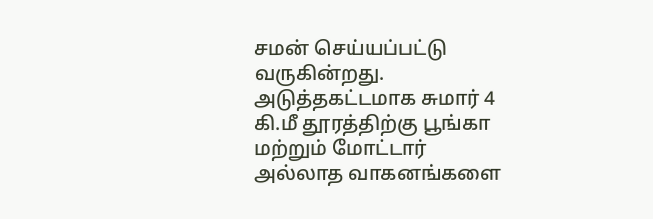சமன் செய்யப்பட்டு வருகின்றது. அடுத்தகட்டமாக சுமார் 4 கி.மீ தூரத்திற்கு பூங்கா மற்றும் மோட்டார் அல்லாத வாகனங்களை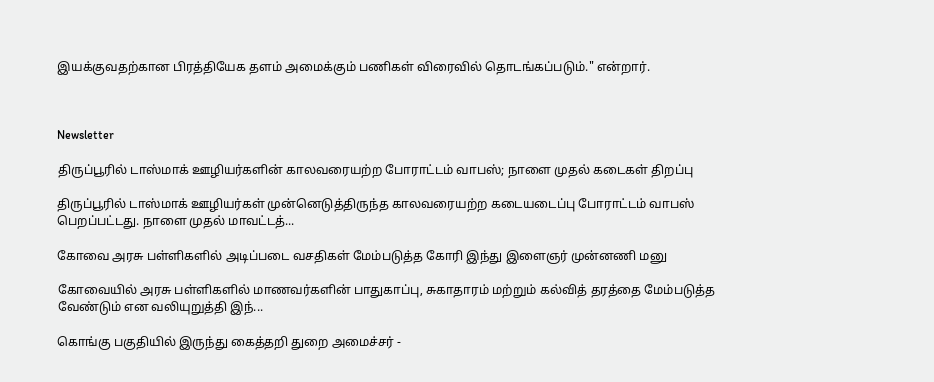இயக்குவதற்கான பிரத்தியேக தளம் அமைக்கும் பணிகள் விரைவில் தொடங்கப்படும்." என்றார்.



Newsletter

திருப்பூரில் டாஸ்மாக் ஊழியர்களின் காலவரையற்ற போராட்டம் வாபஸ்; நாளை முதல் கடைகள் திறப்பு

திருப்பூரில் டாஸ்மாக் ஊழியர்கள் முன்னெடுத்திருந்த காலவரையற்ற கடையடைப்பு போராட்டம் வாபஸ் பெறப்பட்டது. நாளை முதல் மாவட்டத்...

கோவை அரசு பள்ளிகளில் அடிப்படை வசதிகள் மேம்படுத்த கோரி இந்து இளைஞர் முன்னணி மனு

கோவையில் அரசு பள்ளிகளில் மாணவர்களின் பாதுகாப்பு, சுகாதாரம் மற்றும் கல்வித் தரத்தை மேம்படுத்த வேண்டும் என வலியுறுத்தி இந்...

கொங்கு பகுதியில் இருந்து கைத்தறி துறை அமைச்சர் -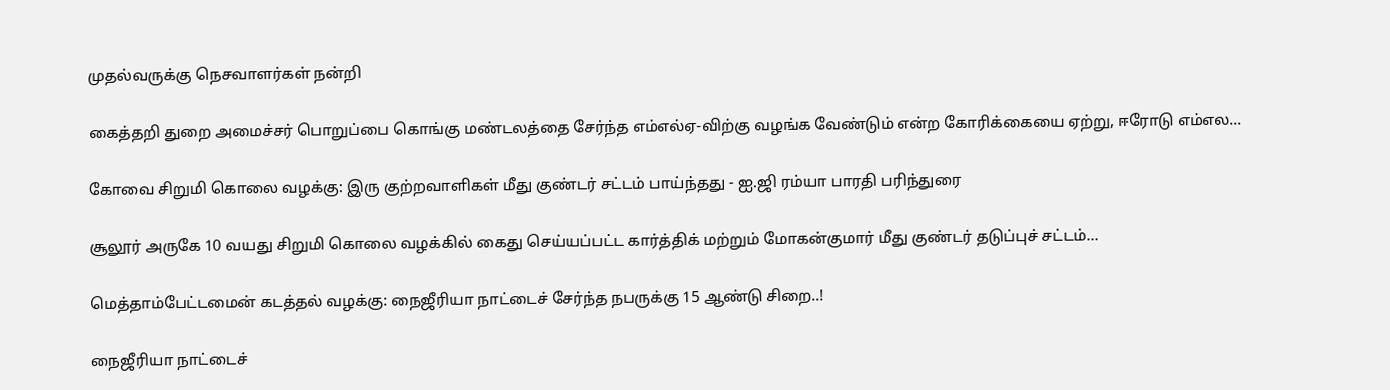முதல்வருக்கு நெசவாளர்கள் நன்றி

கைத்தறி துறை அமைச்சர் பொறுப்பை கொங்கு மண்டலத்தை சேர்ந்த எம்எல்ஏ-விற்கு வழங்க வேண்டும் என்ற கோரிக்கையை ஏற்று, ஈரோடு எம்எல...

கோவை சிறுமி கொலை வழக்கு: இரு குற்றவாளிகள் மீது குண்டர் சட்டம் பாய்ந்தது - ஐ.ஜி ரம்யா பாரதி பரிந்துரை

சூலூர் அருகே 10 வயது சிறுமி கொலை வழக்கில் கைது செய்யப்பட்ட கார்த்திக் மற்றும் மோகன்குமார் மீது குண்டர் தடுப்புச் சட்டம்...

மெத்தாம்பேட்டமைன் கடத்தல் வழக்கு: நைஜீரியா நாட்டைச் சேர்ந்த நபருக்கு 15 ஆண்டு சிறை..!

நைஜீரியா நாட்டைச்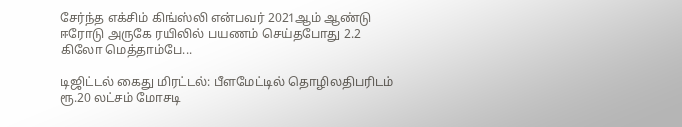சேர்ந்த எக்சிம் கிங்ஸ்லி என்பவர் 2021ஆம் ஆண்டு ஈரோடு அருகே ரயிலில் பயணம் செய்தபோது 2.2 கிலோ மெத்தாம்பே...

டிஜிட்டல் கைது மிரட்டல்: பீளமேட்டில் தொழிலதிபரிடம் ரூ.20 லட்சம் மோசடி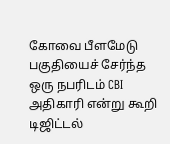கோவை பீளமேடு பகுதியைச் சேர்ந்த ஒரு நபரிடம் CBI அதிகாரி என்று கூறி டிஜிட்டல்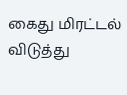கைது மிரட்டல் விடுத்து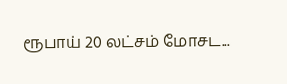ரூபாய் 20 லட்சம் மோசட...